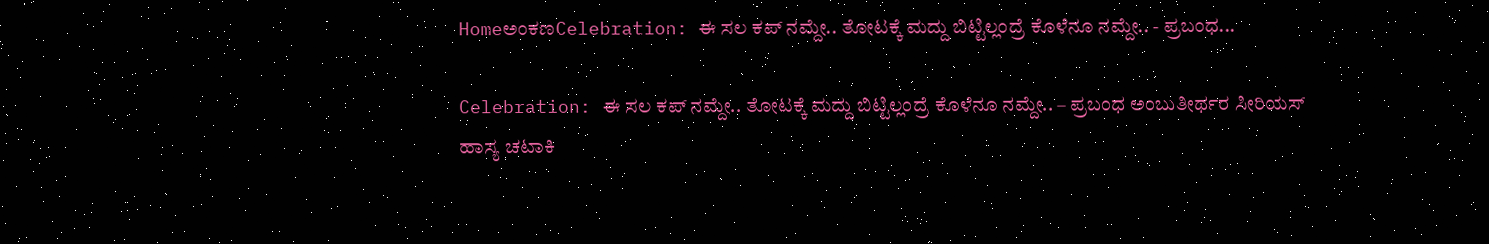HomeಅಂಕಣCelebration: ಈ ಸಲ ಕಪ್‌ ನಮ್ದೇ.. ತೋಟಕ್ಕೆ ಮದ್ದು ಬಿಟ್ಟಿಲ್ಲಂದ್ರೆ ಕೊಳೆನೂ ನಮ್ದೇ.. - ಪ್ರಬಂಧ...

Celebration: ಈ ಸಲ ಕಪ್‌ ನಮ್ದೇ.. ತೋಟಕ್ಕೆ ಮದ್ದು ಬಿಟ್ಟಿಲ್ಲಂದ್ರೆ ಕೊಳೆನೂ ನಮ್ದೇ.. – ಪ್ರಬಂಧ ಅಂಬುತೀರ್ಥರ ಸೀರಿಯಸ್‌ ಹಾಸ್ಯ ಚಟಾಕಿ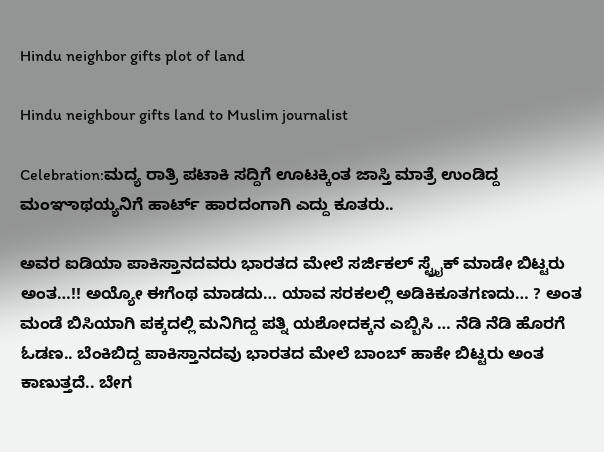Hindu neighbor gifts plot of land

Hindu neighbour gifts land to Muslim journalist

Celebration:ಮದ್ಯ ರಾತ್ರಿ ಪಟಾಕಿ ಸದ್ದಿಗೆ ಊಟಕ್ಕಿಂತ ಜಾಸ್ತಿ ಮಾತ್ರೆ ಉಂಡಿದ್ದ ಮಂಞಾಥಯ್ಯನಿಗೆ ಹಾರ್ಟ್ ಹಾರದಂಗಾಗಿ ಎದ್ದು ಕೂತರು..

ಅವರ ಐಡಿಯಾ ಪಾಕಿಸ್ತಾನದವರು ಭಾರತದ ಮೇಲೆ ಸರ್ಜಿಕಲ್ ಸ್ಟ್ರೈಕ್ ಮಾಡೇ ಬಿಟ್ಟರು ಅಂತ…!! ಅಯ್ಯೋ ಈಗೆಂಥ ಮಾಡದು… ಯಾವ ಸರಕಲಲ್ಲಿ ಅಡಿಕಿಕೂತಗಣದು… ? ಅಂತ ಮಂಡೆ ಬಿಸಿಯಾಗಿ ಪಕ್ಕದಲ್ಲಿ ಮನಿಗಿದ್ದ ಪತ್ನಿ ಯಶೋದಕ್ಕನ ಎಬ್ಬಿಸಿ … ನೆಡಿ ನೆಡಿ ಹೊರಗೆ ಓಡಣ.. ಬೆಂಕಿಬಿದ್ದ ಪಾಕಿಸ್ತಾನದವು ಭಾರತದ ಮೇಲೆ ಬಾಂಬ್ ಹಾಕೇ ಬಿಟ್ಟರು ಅಂತ ಕಾಣುತ್ತದೆ.. ಬೇಗ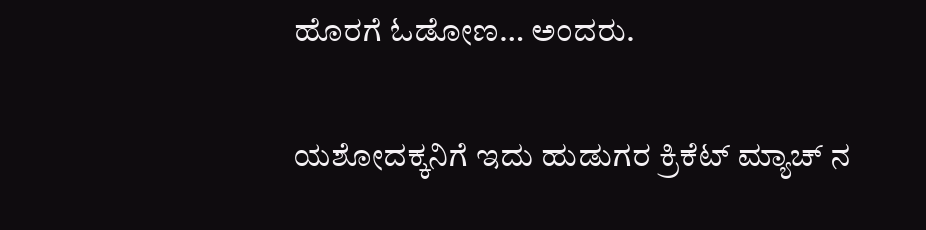ಹೊರಗೆ ಓಡೋಣ… ಅಂದರು.

ಯಶೋದಕ್ಕನಿಗೆ ಇದು ಹುಡುಗರ ಕ್ರಿಕೆಟ್ ಮ್ಯಾಚ್ ನ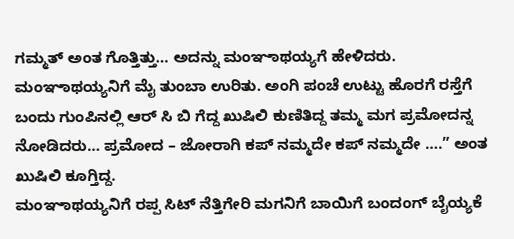ಗಮ್ಮತ್ ಅಂತ ಗೊತ್ತಿತ್ತು… ಅದನ್ನು ಮಂಞಾಥಯ್ಯಗೆ ಹೇಳಿದರು. ಮಂಞಾಥಯ್ಯನಿಗೆ ಮೈ ತುಂಬಾ ಉರಿತು‌. ಅಂಗಿ ಪಂಚೆ ಉಟ್ಟು ಹೊರಗೆ ರಸ್ತೆಗೆ ಬಂದು ಗುಂಪಿನಲ್ಲಿ ಆರ್ ಸಿ ಬಿ ಗೆದ್ದ ಖುಷಿಲಿ ಕುಣಿತಿದ್ದ ತಮ್ಮ ಮಗ ಪ್ರಮೋದನ್ನ ನೋಡಿದರು… ಪ್ರಮೋದ – ಜೋರಾಗಿ ಕಪ್ ನಮ್ಮದೇ ಕಪ್ ನಮ್ಮದೇ ….” ಅಂತ ಖುಷಿಲಿ‌ ಕೂಗ್ತಿದ್ದ.
ಮಂಞಾಥಯ್ಯನಿಗೆ ರಪ್ಪ ಸಿಟ್ ನೆತ್ತಿಗೇರಿ ಮಗನಿಗೆ ಬಾಯಿಗೆ ಬಂದಂಗ್ ಬೈಯ್ಯಕೆ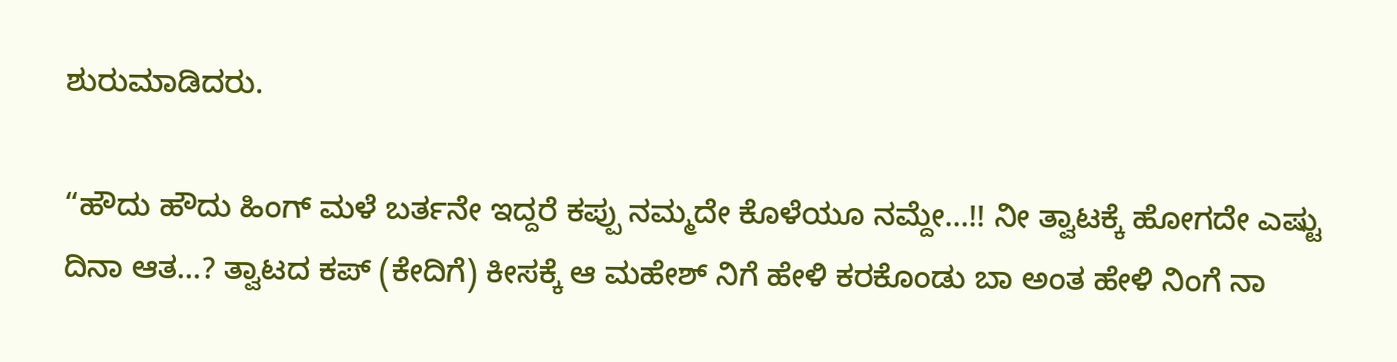ಶುರುಮಾಡಿದರು.

“ಹೌದು ಹೌದು ಹಿಂಗ್ ಮಳೆ ಬರ್ತನೇ ಇದ್ದರೆ ಕಪ್ಪು ನಮ್ಮದೇ ಕೊಳೆಯೂ ನಮ್ದೇ…!! ನೀ ತ್ವಾಟಕ್ಕೆ ಹೋಗದೇ ಎಷ್ಟು ದಿನಾ ಆತ…? ತ್ವಾಟದ ಕಪ್ (ಕೇದಿಗೆ) ಕೀಸಕ್ಕೆ ಆ ಮಹೇಶ್ ನಿಗೆ ಹೇಳಿ ಕರಕೊಂಡು ಬಾ ಅಂತ ಹೇಳಿ ನಿಂಗೆ ನಾ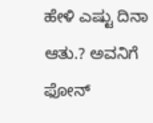ಹೇಳಿ ಎಷ್ಟು ದಿನಾ ಆತು.? ಅವನಿಗೆ ಫೋನ್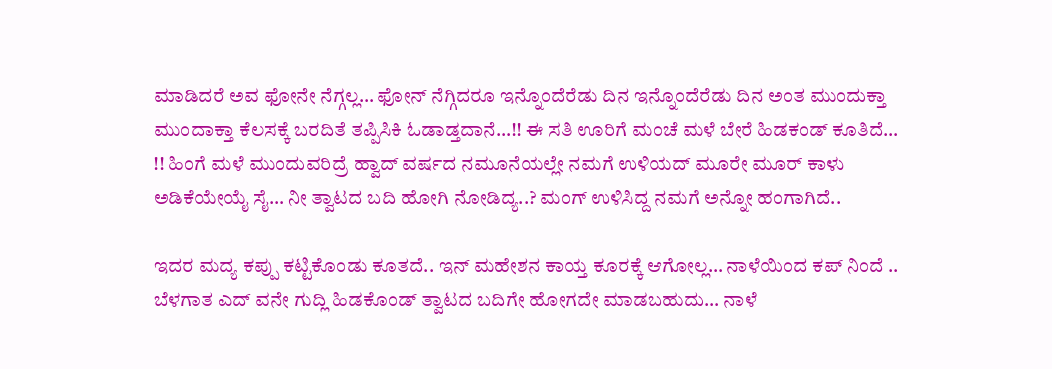ಮಾಡಿದರೆ ಅವ ಫೋನೇ ನೆಗ್ಗಲ್ಲ… ಫೋನ್ ನೆಗ್ಗಿದರೂ ಇನ್ನೊಂದೆರೆಡು ದಿನ ಇನ್ನೊಂದೆರೆಡು ದಿನ ಅಂತ ಮುಂದುಕ್ತಾ ಮುಂದಾಕ್ತಾ ಕೆಲಸಕ್ಕೆ ಬರದಿತೆ ತಪ್ಪಿಸಿಕಿ ಓಡಾಡ್ತದಾನೆ…!! ಈ ಸತಿ ಊರಿಗೆ ಮಂಚೆ ಮಳೆ ಬೇರೆ ಹಿಡಕಂಡ್ ಕೂತಿದೆ… !! ಹಿಂಗೆ ಮಳೆ ಮುಂದುವರಿದ್ರೆ ಹ್ವಾದ್ ವರ್ಷದ ನಮೂನೆಯಲ್ಲೇ ನಮಗೆ ಉಳಿಯದ್ ಮೂರೇ ಮೂರ್ ಕಾಳು ಅಡಿಕೆಯೇಯೈ ಸೈ… ನೀ ತ್ವಾಟದ ಬದಿ ಹೋಗಿ ನೋಡಿದ್ಯ..? ಮಂಗ್ ಉಳಿಸಿದ್ದ ನಮಗೆ ಅನ್ನೋ ಹಂಗಾಗಿದೆ..

ಇದರ ಮದ್ಯ ಕಪ್ಪು ಕಟ್ಟಿಕೊಂಡು ಕೂತದೆ.. ಇನ್ ಮಹೇಶನ ಕಾಯ್ತ ಕೂರಕ್ಕೆ ಆಗೋಲ್ಲ… ನಾಳೆಯಿಂದ ಕಪ್ ನಿಂದೆ .. ಬೆಳಗಾತ ಎದ್ ವನೇ ಗುದ್ಲಿ‌ ಹಿಡಕೊಂಡ್ ತ್ವಾಟದ ಬದಿಗೇ ಹೋಗದೇ ಮಾಡಬಹುದು… ನಾಳೆ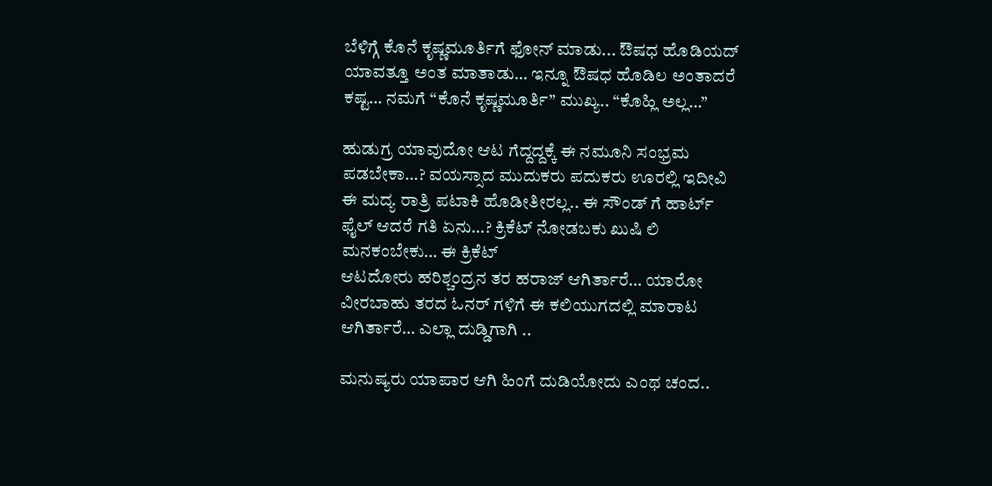ಬೆಳಿಗ್ಗೆ ಕೊನೆ ಕೃಷ್ಣಮೂರ್ತಿಗೆ ಫೋನ್ ಮಾಡು... ಔಷಧ ಹೊಡಿಯದ್ ಯಾವತ್ತೂ ಅಂತ ಮಾತಾಡು… ಇನ್ನೂ ಔಷಧ ಹೊಡಿಲ ಅಂತಾದರೆ ಕಷ್ಟ… ನಮಗೆ “ಕೊನೆ ಕೃಷ್ಣಮೂರ್ತಿ” ಮುಖ್ಯ.. “ಕೊಹ್ಲಿ‌ ಅಲ್ಲ…”

ಹುಡುಗ್ರ ಯಾವುದೋ ಆಟ ಗೆದ್ದದ್ದಕ್ಕೆ ಈ ನಮೂನಿ ಸಂಭ್ರಮ ಪಡಬೇಕಾ…? ವಯಸ್ಸಾದ ಮುದುಕರು ಪದುಕರು ಊರಲ್ಲಿ ಇದೀವಿ ಈ ಮದ್ಯ ರಾತ್ರಿ ಪಟಾಕಿ ಹೊಡೀತೀರಲ್ಲ.. ಈ ಸೌಂಡ್ ಗೆ ಹಾರ್ಟ್ ಫೈಲ್ ಆದರೆ ಗತಿ ಏನು…? ಕ್ರಿಕೆಟ್ ನೋಡಬಕು ಖುಷಿ ಲಿ ಮನಕಂಬೇಕು… ಈ ಕ್ರಿಕೆಟ್
ಆಟದೋರು ಹರಿಶ್ಚಂದ್ರನ ತರ ಹರಾಜ್ ಆಗಿರ್ತಾರೆ… ಯಾರೋ ವೀರಬಾಹು ತರದ ಓನರ್ ಗಳಿಗೆ ಈ ಕಲಿಯುಗದಲ್ಲಿ ಮಾರಾಟ ಆಗಿರ್ತಾರೆ… ಎಲ್ಲಾ ದುಡ್ಡಿಗಾಗಿ ..

ಮನುಷ್ಯರು ಯಾಪಾರ ಆಗಿ ಹಿಂಗೆ ದುಡಿಯೋದು ಎಂಥ ಚಂದ..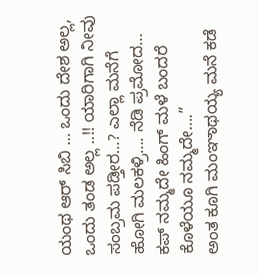ಯಂಥ ಆರ್ ಸಿಬಿ … ಒಂದು ದೇಶ ಅಲ್ಲ, ಒಂದು ತಂಡ ಅಲ್ಲ ..!! ಯಾರಿಗಾಗಿ ನೀವು ಸಂಬ್ರಮ ಪಡ್ತೀರ…? ಎಲ್ಲಾ ಮನೆಗೆ ಹೋಗಿ ಮಲಕಳ್ರಿ…. ನೆಡಿ ಪ್ರಮೋದ… ಕಪ್ ನಮ್ಮದೇ ಹಿಂಗ್ ಮಳೆ ಬಂದರೆ ಕೊಳೆಯೂ ನಮ್ಮದೇ….”
ಅಂತ ಕೂಗಿ ಮಂಞಾಥಯ್ಯ ಮನೆ ಕಡೆ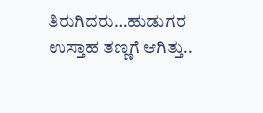ತಿರುಗಿದರು…ಹುಡುಗರ ಉಸ್ತಾಹ ತಣ್ಣಗೆ ಆಗಿತ್ತು..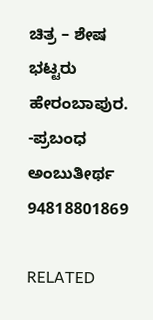ಚಿತ್ರ – ಶೇಷ ಭಟ್ಟರು ಹೇರಂಬಾಪುರ.
-ಪ್ರಬಂಧ ಅಂಬುತೀರ್ಥ
94818801869

RELATED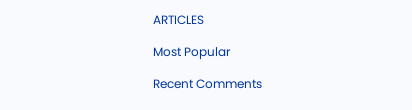ARTICLES

Most Popular

Recent Comments